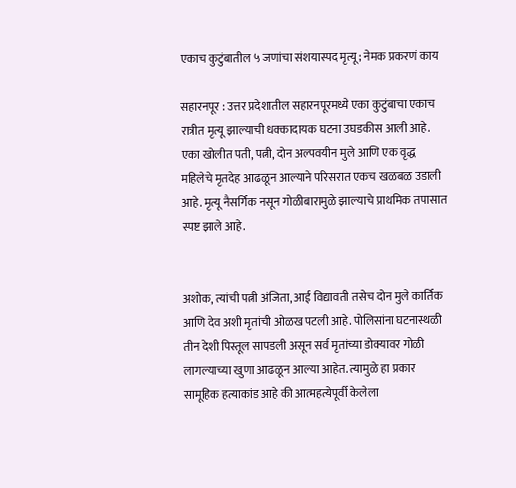एकाच कुटुंबातील ५ जणांचा संशयास्पद मृत्यू; नेमक प्रकरणं काय

सहारनपूर : उत्तर प्रदेशातील सहारनपूरमध्ये एका कुटुंबाचा एकाच रात्रीत मृत्यू झाल्याची धक्कादायक घटना उघडकीस आली आहे. एका खोलीत पती, पत्नी, दोन अल्पवयीन मुले आणि एक वृद्ध महिलेचे मृतदेह आढळून आल्याने परिसरात एकच खळबळ उडाली आहे. मृत्यू नैसर्गिक नसून गोळीबारामुळे झाल्याचे प्राथमिक तपासात स्पष्ट झाले आहे.


अशोक, त्यांची पत्नी अंजिता, आई विद्यावती तसेच दोन मुले कार्तिक आणि देव अशी मृतांची ओळख पटली आहे. पोलिसांना घटनास्थळी तीन देशी पिस्तूल सापडली असून सर्व मृतांच्या डोक्यावर गोळी लागल्याच्या खुणा आढळून आल्या आहेत. त्यामुळे हा प्रकार सामूहिक हत्याकांड आहे की आत्महत्येपूर्वी केलेला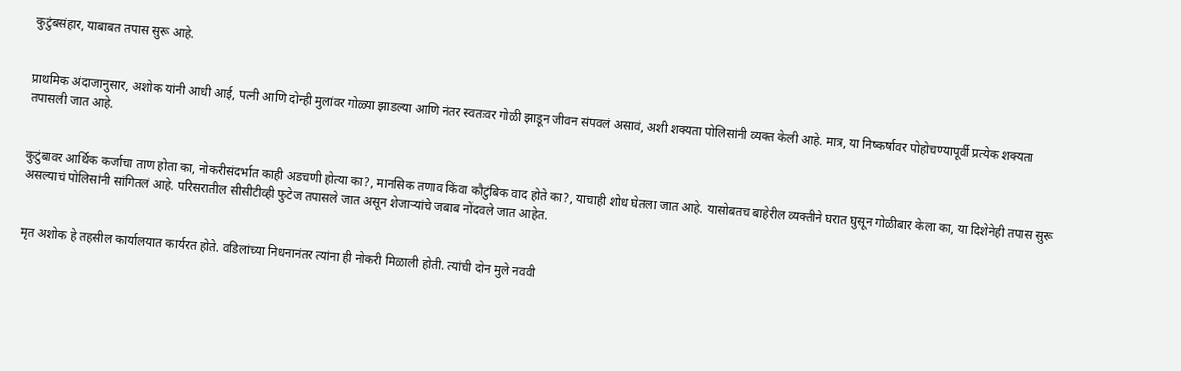कुटुंबसंहार, याबाबत तपास सुरू आहे.


प्राथमिक अंदाजानुसार, अशोक यांनी आधी आई, पत्नी आणि दोन्ही मुलांवर गोळ्या झाडल्या आणि नंतर स्वतःवर गोळी झाडून जीवन संपवलं असावं, अशी शक्यता पोलिसांनी व्यक्त केली आहे. मात्र, या निष्कर्षावर पोहोचण्यापूर्वी प्रत्येक शक्यता तपासली जात आहे.


कुटुंबावर आर्थिक कर्जाचा ताण होता का, नोकरीसंदर्भात काही अडचणी होत्या का?, मानसिक तणाव किंवा कौटुंबिक वाद होते का?, याचाही शोध घेतला जात आहे. यासोबतच बाहेरील व्यक्तीने घरात घुसून गोळीबार केला का, या दिशेनेही तपास सुरू असल्याचं पोलिसांनी सांगितलं आहे. परिसरातील सीसीटीव्ही फुटेज तपासले जात असून शेजाऱ्यांचे जबाब नोंदवले जात आहेत.


मृत अशोक हे तहसील कार्यालयात कार्यरत होते. वडिलांच्या निधनानंतर त्यांना ही नोकरी मिळाली होती. त्यांची दोन मुले नववी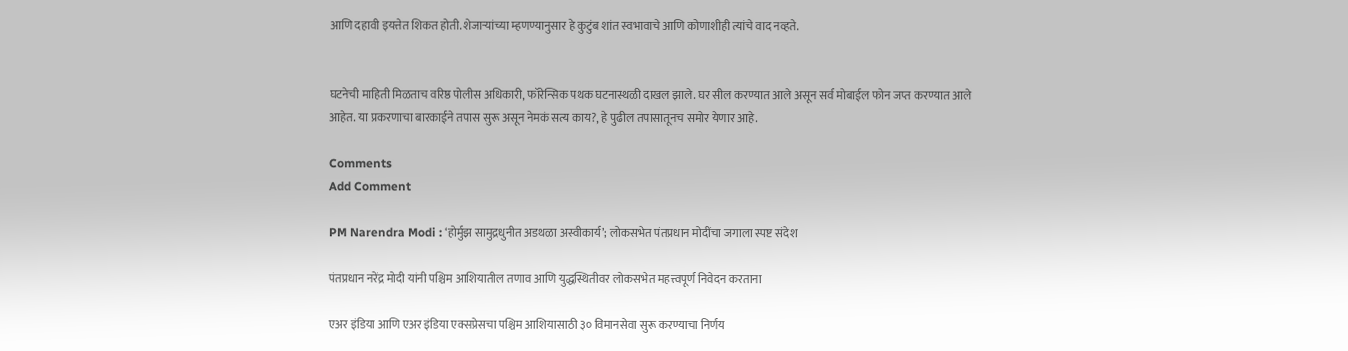आणि दहावी इयत्तेत शिकत होती. शेजाऱ्यांच्या म्हणण्यानुसार हे कुटुंब शांत स्वभावाचे आणि कोणाशीही त्यांचे वाद नव्हते.


घटनेची माहिती मिळताच वरिष्ठ पोलीस अधिकारी, फॉरेन्सिक पथक घटनास्थळी दाखल झाले. घर सील करण्यात आले असून सर्व मोबाईल फोन जप्त करण्यात आले आहेत. या प्रकरणाचा बारकाईने तपास सुरू असून नेमकं सत्य काय?, हे पुढील तपासातूनच समोर येणार आहे.

Comments
Add Comment

PM Narendra Modi : ‘होर्मुझ सामुद्रधुनीत अडथळा अस्वीकार्य’; लोकसभेत पंतप्रधान मोदींचा जगाला स्पष्ट संदेश

पंतप्रधान नरेंद्र मोदी यांनी पश्चिम आशियातील तणाव आणि युद्धस्थितीवर लोकसभेत महत्त्वपूर्ण निवेदन करताना

एअर इंडिया आणि एअर इंडिया एक्सप्रेसचा पश्चिम आशियासाठी ३० विमानसेवा सुरू करण्याचा निर्णय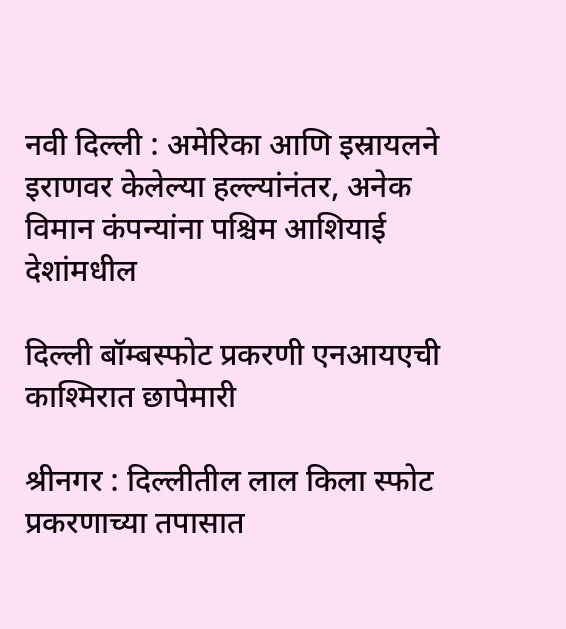नवी दिल्ली : अमेरिका आणि इस्रायलने इराणवर केलेल्या हल्ल्यांनंतर, अनेक विमान कंपन्यांना पश्चिम आशियाई देशांमधील

दिल्ली बॉम्बस्फोट प्रकरणी एनआयएची काश्मिरात छापेमारी

श्रीनगर : दिल्लीतील लाल किला स्फोट प्रकरणाच्या तपासात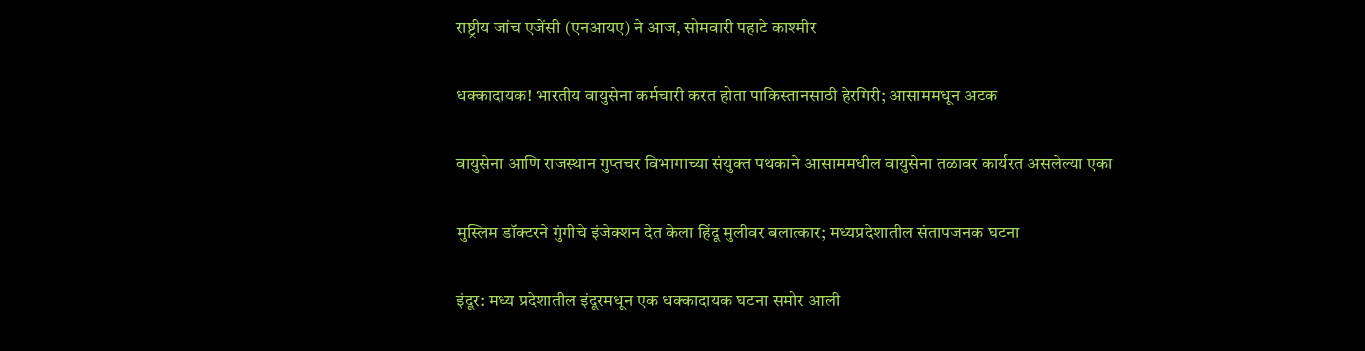राष्ट्रीय जांच एजेंसी (एनआयए) ने आज, सोमवारी पहाटे काश्मीर

धक्कादायक! भारतीय वायुसेना कर्मचारी करत होता पाकिस्तानसाठी हेरगिरी; आसाममधून अटक

वायुसेना आणि राजस्थान गुप्तचर विभागाच्या संयुक्त पथकाने आसाममधील वायुसेना तळावर कार्यरत असलेल्या एका

मुस्लिम डॉक्टरने गुंगीचे इंजेक्शन देत केला हिंदू मुलीवर बलात्कार; मध्यप्रदेशातील संतापजनक घटना

इंदूर: मध्य प्रदेशातील इंदूरमधून एक धक्कादायक घटना समोर आली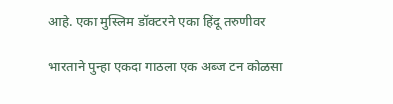आहे. एका मुस्लिम डॉक्टरने एका हिंदू तरुणीवर

भारताने पुन्हा एकदा गाठला एक अब्ज टन कोळसा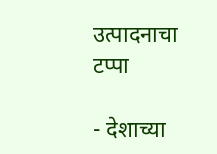उत्पादनाचा टप्पा

- देशाच्या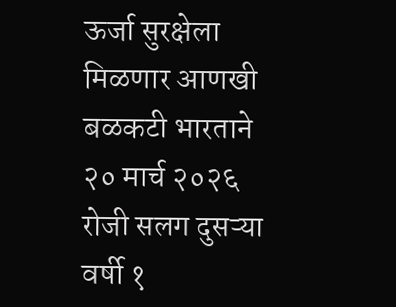ऊर्जा सुरक्षेला मिळणार आणखी बळकटी भारताने २० मार्च २०२६ रोजी सलग दुसऱ्या वर्षी १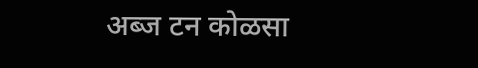अब्ज टन कोळसा